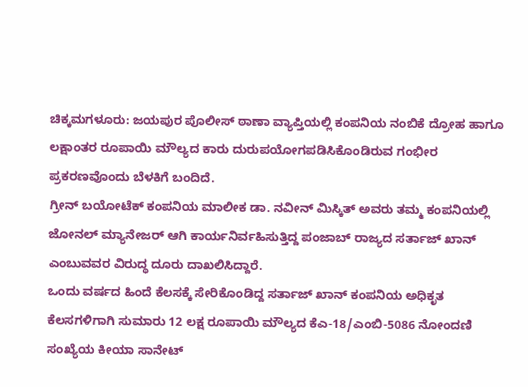ಚಿಕ್ಕಮಗಳೂರು: ಜಯಪುರ ಪೊಲೀಸ್ ಠಾಣಾ ವ್ಯಾಪ್ತಿಯಲ್ಲಿ ಕಂಪನಿಯ ನಂಬಿಕೆ ದ್ರೋಹ ಹಾಗೂ ಲಕ್ಷಾಂತರ ರೂಪಾಯಿ ಮೌಲ್ಯದ ಕಾರು ದುರುಪಯೋಗಪಡಿಸಿಕೊಂಡಿರುವ ಗಂಭೀರ ಪ್ರಕರಣವೊಂದು ಬೆಳಕಿಗೆ ಬಂದಿದೆ.
ಗ್ರೀನ್ ಬಯೋಟೆಕ್ ಕಂಪನಿಯ ಮಾಲೀಕ ಡಾ. ನವೀನ್ ಮಿಸ್ಕಿತ್ ಅವರು ತಮ್ಮ ಕಂಪನಿಯಲ್ಲಿ ಜೋನಲ್ ಮ್ಯಾನೇಜರ್ ಆಗಿ ಕಾರ್ಯನಿರ್ವಹಿಸುತ್ತಿದ್ದ ಪಂಜಾಬ್ ರಾಜ್ಯದ ಸರ್ತಾಜ್ ಖಾನ್ ಎಂಬುವವರ ವಿರುದ್ಧ ದೂರು ದಾಖಲಿಸಿದ್ದಾರೆ.
ಒಂದು ವರ್ಷದ ಹಿಂದೆ ಕೆಲಸಕ್ಕೆ ಸೇರಿಕೊಂಡಿದ್ದ ಸರ್ತಾಜ್ ಖಾನ್ ಕಂಪನಿಯ ಅಧಿಕೃತ ಕೆಲಸಗಳಿಗಾಗಿ ಸುಮಾರು 12 ಲಕ್ಷ ರೂಪಾಯಿ ಮೌಲ್ಯದ ಕೆಎ-18/ಎಂಬಿ-5086 ನೋಂದಣಿ ಸಂಖ್ಯೆಯ ಕೀಯಾ ಸಾನೇಟ್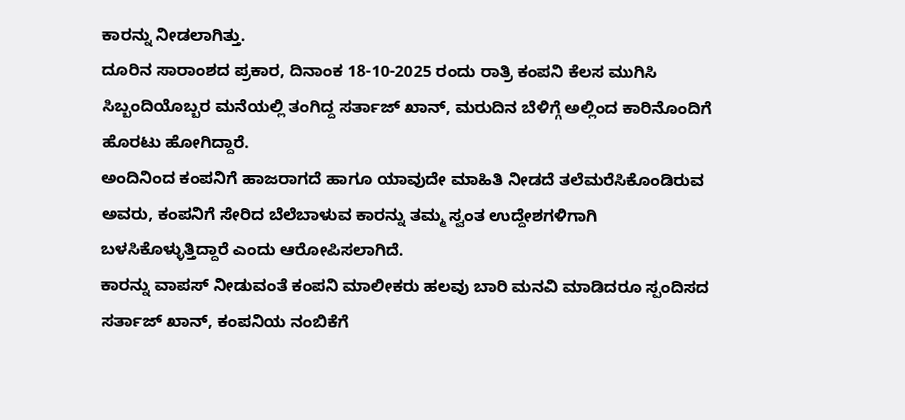ಕಾರನ್ನು ನೀಡಲಾಗಿತ್ತು.
ದೂರಿನ ಸಾರಾಂಶದ ಪ್ರಕಾರ, ದಿನಾಂಕ 18-10-2025 ರಂದು ರಾತ್ರಿ ಕಂಪನಿ ಕೆಲಸ ಮುಗಿಸಿ ಸಿಬ್ಬಂದಿಯೊಬ್ಬರ ಮನೆಯಲ್ಲಿ ತಂಗಿದ್ದ ಸರ್ತಾಜ್ ಖಾನ್, ಮರುದಿನ ಬೆಳಿಗ್ಗೆ ಅಲ್ಲಿಂದ ಕಾರಿನೊಂದಿಗೆ ಹೊರಟು ಹೋಗಿದ್ದಾರೆ.
ಅಂದಿನಿಂದ ಕಂಪನಿಗೆ ಹಾಜರಾಗದೆ ಹಾಗೂ ಯಾವುದೇ ಮಾಹಿತಿ ನೀಡದೆ ತಲೆಮರೆಸಿಕೊಂಡಿರುವ ಅವರು, ಕಂಪನಿಗೆ ಸೇರಿದ ಬೆಲೆಬಾಳುವ ಕಾರನ್ನು ತಮ್ಮ ಸ್ವಂತ ಉದ್ದೇಶಗಳಿಗಾಗಿ ಬಳಸಿಕೊಳ್ಳುತ್ತಿದ್ದಾರೆ ಎಂದು ಆರೋಪಿಸಲಾಗಿದೆ.
ಕಾರನ್ನು ವಾಪಸ್ ನೀಡುವಂತೆ ಕಂಪನಿ ಮಾಲೀಕರು ಹಲವು ಬಾರಿ ಮನವಿ ಮಾಡಿದರೂ ಸ್ಪಂದಿಸದ ಸರ್ತಾಜ್ ಖಾನ್, ಕಂಪನಿಯ ನಂಬಿಕೆಗೆ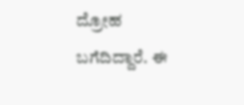ದ್ರೋಹ ಬಗೆದಿದ್ದಾರೆ. ಈ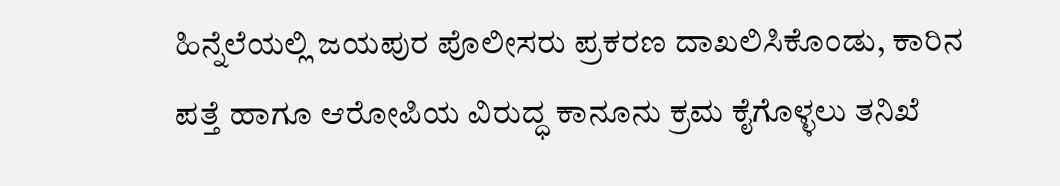ಹಿನ್ನೆಲೆಯಲ್ಲಿ ಜಯಪುರ ಪೊಲೀಸರು ಪ್ರಕರಣ ದಾಖಲಿಸಿಕೊಂಡು, ಕಾರಿನ ಪತ್ತೆ ಹಾಗೂ ಆರೋಪಿಯ ವಿರುದ್ಧ ಕಾನೂನು ಕ್ರಮ ಕೈಗೊಳ್ಳಲು ತನಿಖೆ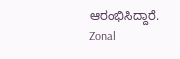ಆರಂಭಿಸಿದ್ದಾರೆ.
Zonal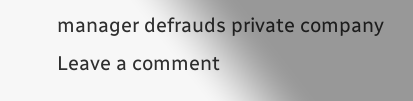manager defrauds private company
Leave a comment